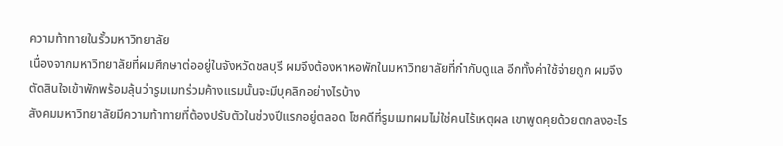ความท้าทายในรั้วมหาวิทยาลัย
เนื่องจากมหาวิทยาลัยที่ผมศึกษาต่ออยู่ในจังหวัดชลบุรี ผมจึงต้องหาหอพักในมหาวิทยาลัยที่กำกับดูแล อีกทั้งค่าใช้จ่ายถูก ผมจึงตัดสินใจเข้าพักพร้อมลุ้นว่ารูมเมทร่วมค้างแรมนั้นจะมีบุคลิกอย่างไรบ้าง
สังคมมหาวิทยาลัยมีความท้าทายที่ต้องปรับตัวในช่วงปีแรกอยู่ตลอด โชคดีที่รูมเมทผมไม่ใช่คนไร้เหตุผล เขาพูดคุยด้วยตกลงอะไร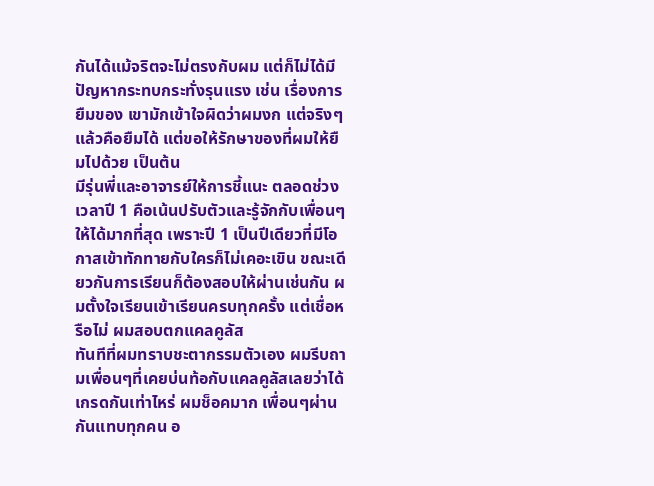กันได้แม้จริตจะไม่ตรงกับผม แต่ก็ไม่ได้มีปัญหากระทบกระทั่งรุนแรง เช่น เรื่องการยืมของ เขามักเข้าใจผิดว่าผมงก แต่จริงๆแล้วคือยืมได้ แต่ขอให้รักษาของที่ผมให้ยืมไปด้วย เป็นต้น
มีรุ่นพี่และอาจารย์ให้การชี้แนะ ตลอดช่วงเวลาปี 1 คือเน้นปรับตัวและรู้จักกับเพื่อนๆให้ได้มากที่สุด เพราะปี 1 เป็นปีเดียวที่มีโอกาสเข้าทักทายกับใครก็ไม่เคอะเขิน ขณะเดียวกันการเรียนก็ต้องสอบให้ผ่านเช่นกัน ผมตั้งใจเรียนเข้าเรียนครบทุกครั้ง แต่เชื่อหรือไม่ ผมสอบตกแคลคูลัส
ทันทีที่ผมทราบชะตากรรมตัวเอง ผมรีบถามเพื่อนๆที่เคยบ่นท้อกับแคลคูลัสเลยว่าได้เกรดกันเท่าไหร่ ผมช็อคมาก เพื่อนๆผ่านกันแทบทุกคน อ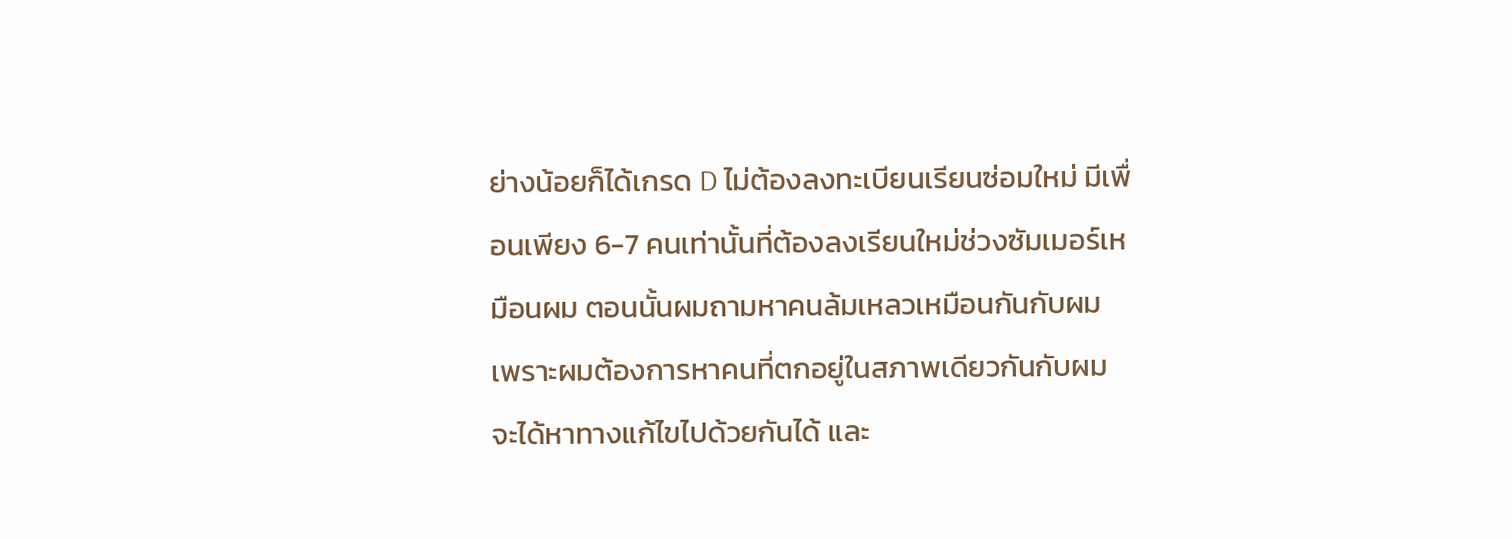ย่างน้อยก็ได้เกรด D ไม่ต้องลงทะเบียนเรียนซ่อมใหม่ มีเพื่อนเพียง 6-7 คนเท่านั้นที่ต้องลงเรียนใหม่ช่วงซัมเมอร์เหมือนผม ตอนนั้นผมถามหาคนล้มเหลวเหมือนกันกับผม เพราะผมต้องการหาคนที่ตกอยู่ในสภาพเดียวกันกับผม จะได้หาทางแก้ไขไปด้วยกันได้ และ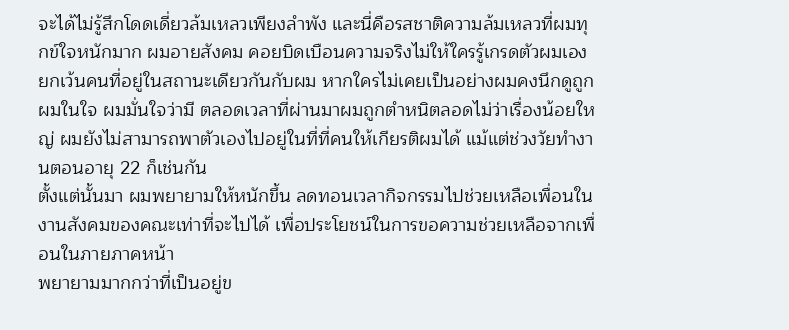จะได้ไม่รู้สึกโดดเดี่ยวล้มเหลวเพียงลำพัง และนี่คือรสชาติความล้มเหลวที่ผมทุกข์ใจหนักมาก ผมอายสังคม คอยบิดเบือนความจริงไม่ให้ใครรู้เกรดตัวผมเอง ยกเว้นคนที่อยู่ในสถานะเดียวกันกับผม หากใครไม่เคยเป็นอย่างผมคงนึกดูถูกผมในใจ ผมมั่นใจว่ามี ตลอดเวลาที่ผ่านมาผมถูกตำหนิตลอดไม่ว่าเรื่องน้อยใหญ่ ผมยังไม่สามารถพาตัวเองไปอยู่ในที่ที่คนให้เกียรติผมได้ แม้แต่ช่วงวัยทำงานตอนอายุ 22 ก็เช่นกัน
ตั้งแต่นั้นมา ผมพยายามให้หนักขึ้น ลดทอนเวลากิจกรรมไปช่วยเหลือเพื่อนในงานสังคมของคณะเท่าที่จะไปได้ เพื่อประโยชน์ในการขอความช่วยเหลือจากเพื่อนในภายภาคหน้า
พยายามมากกว่าที่เป็นอยู่ข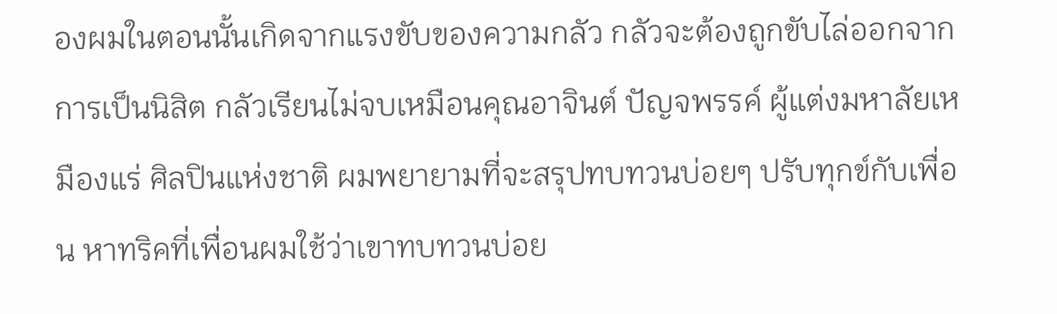องผมในตอนนั้นเกิดจากแรงขับของความกลัว กลัวจะต้องถูกขับไล่ออกจากการเป็นนิสิต กลัวเรียนไม่จบเหมือนคุณอาจินต์ ปัญจพรรค์ ผู้แต่งมหาลัยเหมืองแร่ ศิลปินแห่งชาติ ผมพยายามที่จะสรุปทบทวนบ่อยๆ ปรับทุกข์กับเพื่อน หาทริคที่เพื่อนผมใช้ว่าเขาทบทวนบ่อย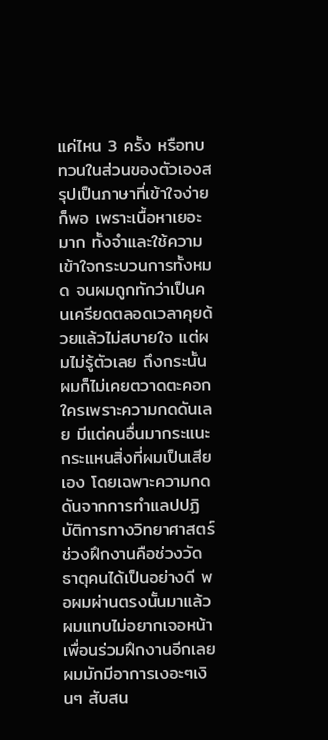แค่ไหน 3 ครั้ง หรือทบทวนในส่วนของตัวเองสรุปเป็นภาษาที่เข้าใจง่ายก็พอ เพราะเนื้อหาเยอะมาก ทั้งจำและใช้ความเข้าใจกระบวนการทั้งหมด จนผมถูกทักว่าเป็นคนเครียดตลอดเวลาคุยด้วยแล้วไม่สบายใจ แต่ผมไม่รู้ตัวเลย ถึงกระนั้นผมก็ไม่เคยตวาดตะคอกใครเพราะความกดดันเลย มีแต่คนอื่นมากระแนะกระแหนสิ่งที่ผมเป็นเสียเอง โดยเฉพาะความกดดันจากการทำแลปปฏิบัติการทางวิทยาศาสตร์
ช่วงฝึกงานคือช่วงวัดธาตุคนได้เป็นอย่างดี พอผมผ่านตรงนั้นมาแล้ว ผมแทบไม่อยากเจอหน้าเพื่อนร่วมฝึกงานอีกเลย ผมมักมีอาการเงอะๆเงินๆ สับสน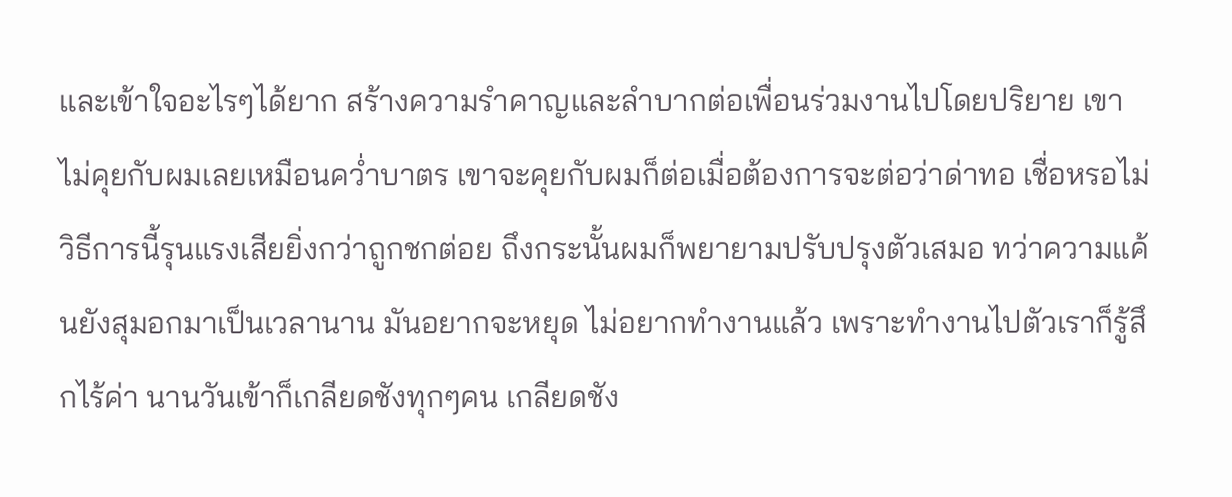และเข้าใจอะไรๆได้ยาก สร้างความรำคาญและลำบากต่อเพื่อนร่วมงานไปโดยปริยาย เขาไม่คุยกับผมเลยเหมือนคว่ำบาตร เขาจะคุยกับผมก็ต่อเมื่อต้องการจะต่อว่าด่าทอ เชื่อหรอไม่ วิธีการนี้รุนแรงเสียยิ่งกว่าถูกชกต่อย ถึงกระนั้นผมก็พยายามปรับปรุงตัวเสมอ ทว่าความแค้นยังสุมอกมาเป็นเวลานาน มันอยากจะหยุด ไม่อยากทำงานแล้ว เพราะทำงานไปตัวเราก็รู้สึกไร้ค่า นานวันเข้าก็เกลียดชังทุกๆคน เกลียดชัง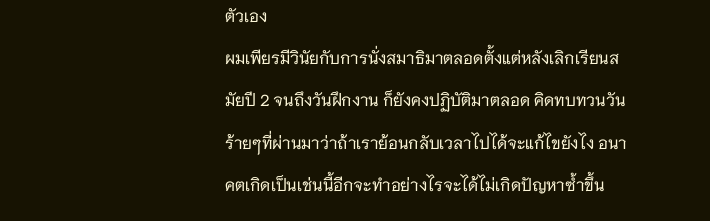ตัวเอง
ผมเพียรมีวินัยกับการนั่งสมาธิมาตลอดตั้งแต่หลังเลิกเรียนสมัยปี 2 จนถึงวันฝึกงาน ก็ยังคงปฏิบัติมาตลอด คิดทบทวนวันร้ายๆที่ผ่านมาว่าถ้าเราย้อนกลับเวลาไปได้จะแก้ไขยังไง อนาคตเกิดเป็นเช่นนี้อีกจะทำอย่างไรจะได้ไม่เกิดปัญหาซ้ำขึ้น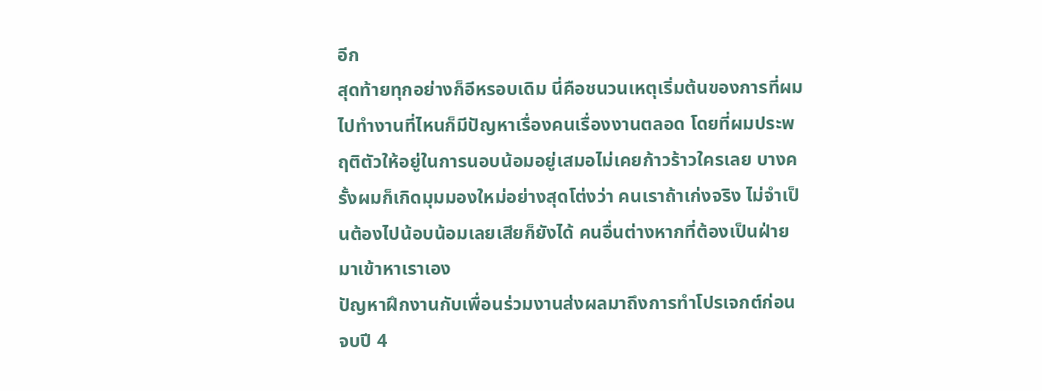อีก
สุดท้ายทุกอย่างก็อีหรอบเดิม นี่คือชนวนเหตุเริ่มต้นของการที่ผมไปทำงานที่ไหนก็มีปัญหาเรื่องคนเรื่องงานตลอด โดยที่ผมประพฤติตัวให้อยู่ในการนอบน้อมอยู่เสมอไม่เคยก้าวร้าวใครเลย บางครั้งผมก็เกิดมุมมองใหม่อย่างสุดโต่งว่า คนเราถ้าเก่งจริง ไม่จำเป็นต้องไปน้อบน้อมเลยเสียก็ยังได้ คนอื่นต่างหากที่ต้องเป็นฝ่ายมาเข้าหาเราเอง
ปัญหาฝึกงานกับเพื่อนร่วมงานส่งผลมาถึงการทำโปรเจกต์ก่อนจบปี 4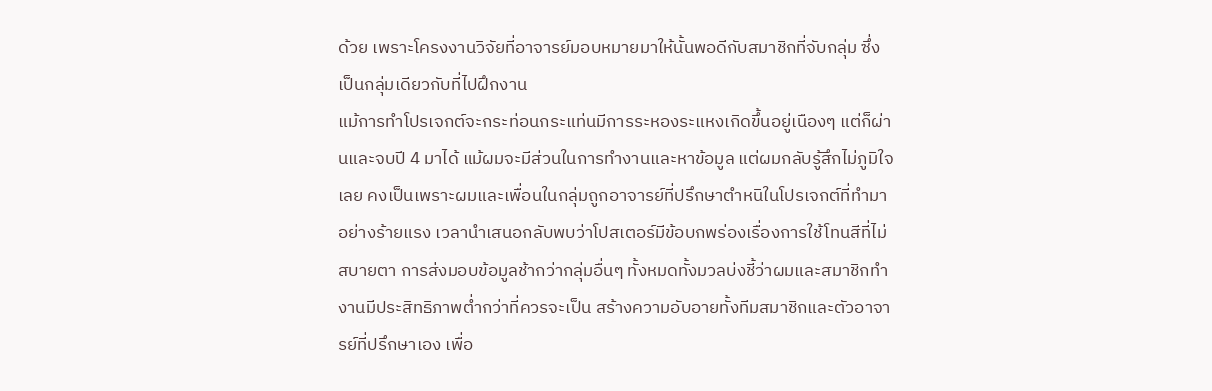ด้วย เพราะโครงงานวิจัยที่อาจารย์มอบหมายมาให้นั้นพอดีกับสมาชิกที่จับกลุ่ม ซึ่งเป็นกลุ่มเดียวกับที่ไปฝึกงาน
แม้การทำโปรเจกต์จะกระท่อนกระแท่นมีการระหองระแหงเกิดขึ้นอยู่เนืองๆ แต่ก็ผ่านและจบปี 4 มาได้ แม้ผมจะมีส่วนในการทำงานและหาข้อมูล แต่ผมกลับรู้สึกไม่ภูมิใจเลย คงเป็นเพราะผมและเพื่อนในกลุ่มถูกอาจารย์ที่ปรึกษาตำหนิในโปรเจกต์ที่ทำมาอย่างร้ายแรง เวลานำเสนอกลับพบว่าโปสเตอร์มีข้อบกพร่องเรื่องการใช้โทนสีที่ไม่สบายตา การส่งมอบข้อมูลช้ากว่ากลุ่มอื่นๆ ทั้งหมดทั้งมวลบ่งชี้ว่าผมและสมาชิกทำงานมีประสิทธิภาพต่ำกว่าที่ควรจะเป็น สร้างความอับอายทั้งทีมสมาชิกและตัวอาจารย์ที่ปรึกษาเอง เพื่อ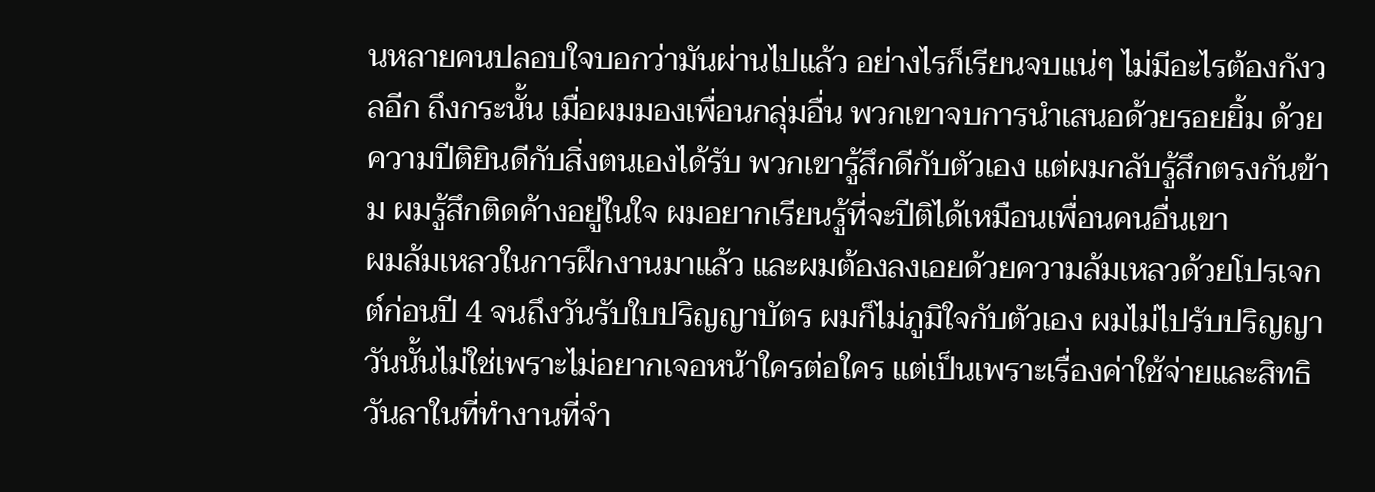นหลายคนปลอบใจบอกว่ามันผ่านไปแล้ว อย่างไรก็เรียนจบแน่ๆ ไม่มีอะไรต้องกังวลอีก ถึงกระนั้น เมื่อผมมองเพื่อนกลุ่มอื่น พวกเขาจบการนำเสนอด้วยรอยยิ้ม ด้วยความปีติยินดีกับสิ่งตนเองได้รับ พวกเขารู้สึกดีกับตัวเอง แต่ผมกลับรู้สึกตรงกันข้าม ผมรู้สึกติดค้างอยู่ในใจ ผมอยากเรียนรู้ที่จะปีติได้เหมือนเพื่อนคนอื่นเขา
ผมล้มเหลวในการฝึกงานมาแล้ว และผมต้องลงเอยด้วยความล้มเหลวด้วยโปรเจกต์ก่อนปี 4 จนถึงวันรับใบปริญญาบัตร ผมก็ไม่ภูมิใจกับตัวเอง ผมไม่ไปรับปริญญาวันนั้นไม่ใช่เพราะไม่อยากเจอหน้าใครต่อใคร แต่เป็นเพราะเรื่องค่าใช้จ่ายและสิทธิวันลาในที่ทำงานที่จำ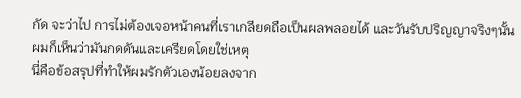กัด จะว่าไป การไม่ต้องเจอหน้าคนที่เราเกลียดถือเป็นผลพลอยได้ และวันรับปริญญาจริงๆนั้นผมก็เห็นว่ามันกดดันและเครียดโดยใช่เหตุ
นี่คือข้อสรุปที่ทำให้ผมรักตัวเองน้อยลงจาก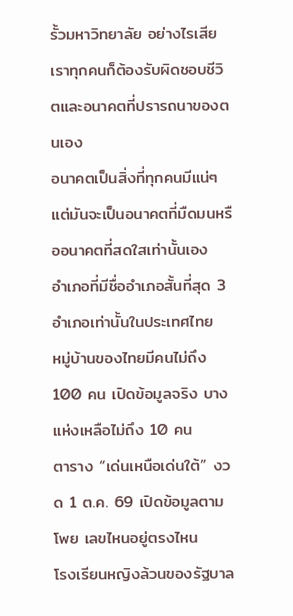รั้วมหาวิทยาลัย อย่างไรเสียเราทุกคนก็ต้องรับผิดชอบชีวิตและอนาคตที่ปรารถนาของตนเอง
อนาคตเป็นสิ่งที่ทุกคนมีแน่ๆ แต่มันจะเป็นอนาคตที่มืดมนหรืออนาคตที่สดใสเท่านั้นเอง
อำเภอที่มีชื่ออำเภอสั้นที่สุด 3 อำเภอเท่านั้นในประเทศไทย
หมู่บ้านของไทยมีคนไม่ถึง 100 คน เปิดข้อมูลจริง บางแห่งเหลือไม่ถึง 10 คน
ตาราง “เด่นเหนือเด่นใต้” งวด 1 ต.ค. 69 เปิดข้อมูลตามโพย เลขไหนอยู่ตรงไหน
โรงเรียนหญิงล้วนของรัฐบาล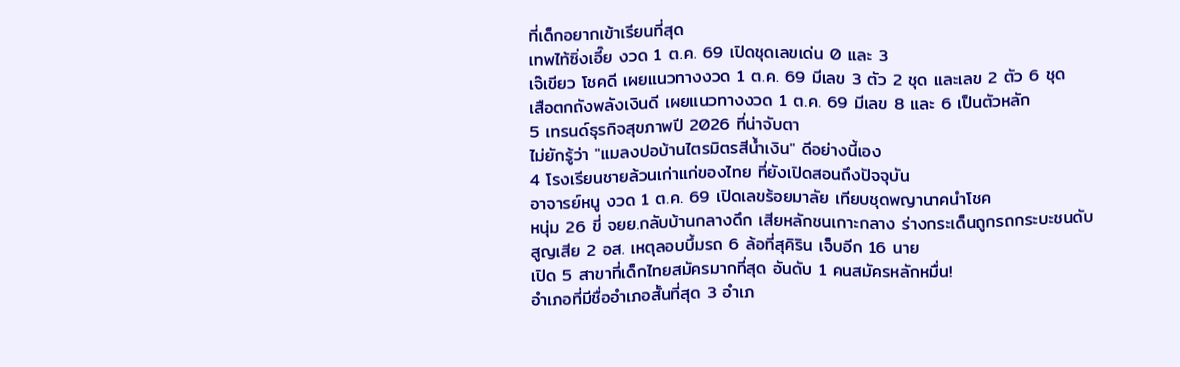ที่เด็กอยากเข้าเรียนที่สุด
เทพไท้ซิ่งเอี๊ย งวด 1 ต.ค. 69 เปิดชุดเลขเด่น 0 และ 3
เจ๊เขียว โชคดี เผยแนวทางงวด 1 ต.ค. 69 มีเลข 3 ตัว 2 ชุด และเลข 2 ตัว 6 ชุด
เสือตกถังพลังเงินดี เผยแนวทางงวด 1 ต.ค. 69 มีเลข 8 และ 6 เป็นตัวหลัก
5 เทรนด์ธุรกิจสุขภาพปี 2026 ที่น่าจับตา
ไม่ยักรู้ว่า "แมลงปอบ้านไตรมิตรสีน้ำเงิน" ดีอย่างนี้เอง
4 โรงเรียนชายล้วนเก่าแก่ของไทย ที่ยังเปิดสอนถึงปัจจุบัน
อาจารย์หนู งวด 1 ต.ค. 69 เปิดเลขร้อยมาลัย เทียบชุดพญานาคนำโชค
หนุ่ม 26 ขี่ จยย.กลับบ้านกลางดึก เสียหลักชนเกาะกลาง ร่างกระเด็นถูกรถกระบะชนดับ
สูญเสีย 2 อส. เหตุลอบบึ้มรถ 6 ล้อที่สุคิริน เจ็บอีก 16 นาย
เปิด 5 สาขาที่เด็กไทยสมัครมากที่สุด อันดับ 1 คนสมัครหลักหมื่น!
อำเภอที่มีชื่ออำเภอสั้นที่สุด 3 อำเภ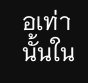อเท่านั้นใน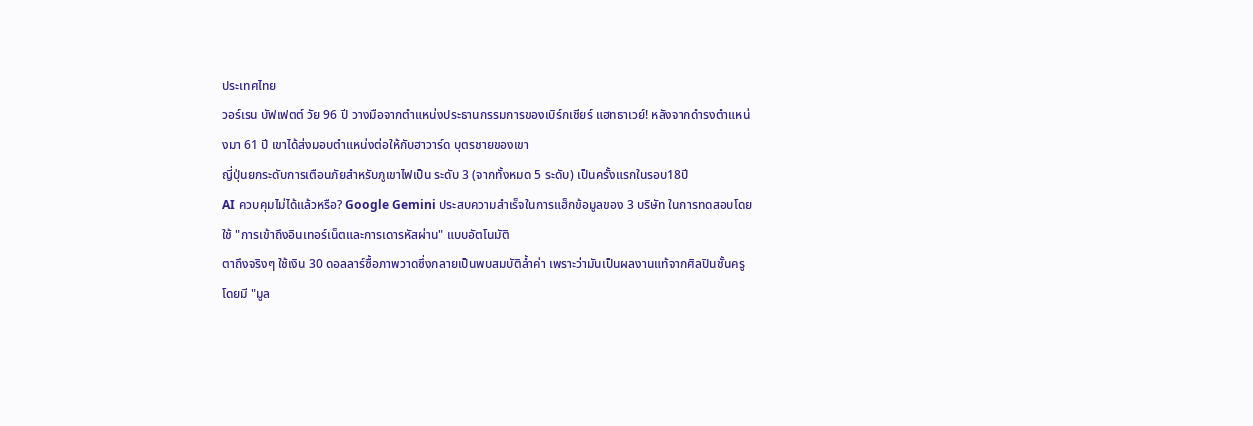ประเทศไทย
วอร์เรน บัฟเฟตต์ วัย 96 ปี วางมือจากตำแหน่งประธานกรรมการของเบิร์กเชียร์ แฮทธาเวย์! หลังจากดำรงตำแหน่งมา 61 ปี เขาได้ส่งมอบตำแหน่งต่อให้กับฮาวาร์ด บุตรชายของเขา
ญี่ปุ่นยกระดับการเตือนภัยสำหรับภูเขาไฟเป็น ระดับ 3 (จากทั้งหมด 5 ระดับ) เป็นครั้งแรกในรอบ18ปี
AI ควบคุมไม่ได้แล้วหรือ? Google Gemini ประสบความสำเร็จในการแฮ็กข้อมูลของ 3 บริษัท ในการทดสอบโดยใช้ "การเข้าถึงอินเทอร์เน็ตและการเดารหัสผ่าน" แบบอัตโนมัติ
ตาถึงจริงๆ ใช้เงิน 30 ดอลลาร์ซื้อภาพวาดซึ่งกลายเป็นพบสมบัติล้ำค่า เพราะว่ามันเป็นผลงานแท้จากศิลปินชั้นครู โดยมี "มูล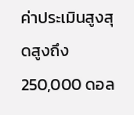ค่าประเมินสูงสุดสูงถึง 250,000 ดอล